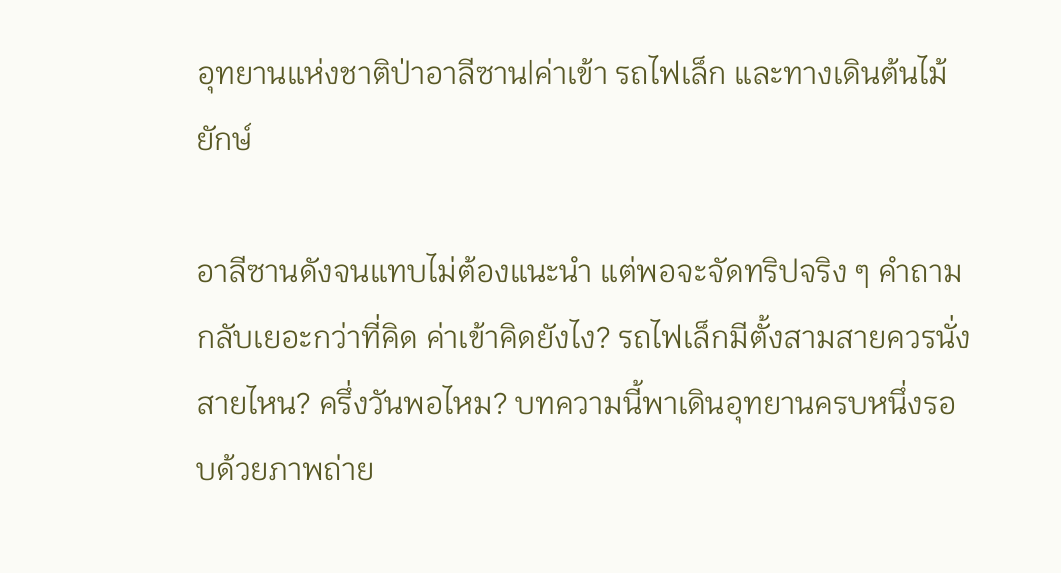อุทยานแห่งชาติป่าอาลีซาน|ค่าเข้า รถไฟเล็ก และทางเดินต้นไม้ยักษ์

อาลีซานดังจนแทบไม่ต้องแนะนำ แต่พอจะจัดทริปจริง ๆ คำถามกลับเยอะกว่าที่คิด ค่าเข้าคิดยังไง? รถไฟเล็กมีตั้งสามสายควรนั่งสายไหน? ครึ่งวันพอไหม? บทความนี้พาเดินอุทยานครบหนึ่งรอบด้วยภาพถ่าย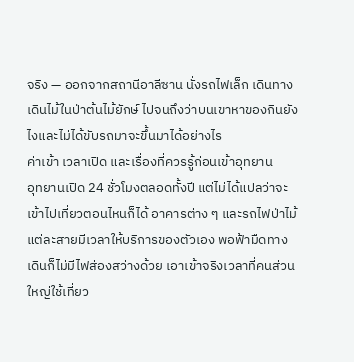จริง — ออกจากสถานีอาลีซาน นั่งรถไฟเล็ก เดินทางเดินไม้ในป่าต้นไม้ยักษ์ ไปจนถึงว่าบนเขาหาของกินยังไงและไม่ได้ขับรถมาจะขึ้นมาได้อย่างไร
ค่าเข้า เวลาเปิด และเรื่องที่ควรรู้ก่อนเข้าอุทยาน
อุทยานเปิด 24 ชั่วโมงตลอดทั้งปี แต่ไม่ได้แปลว่าจะเข้าไปเที่ยวตอนไหนก็ได้ อาคารต่าง ๆ และรถไฟป่าไม้แต่ละสายมีเวลาให้บริการของตัวเอง พอฟ้ามืดทางเดินก็ไม่มีไฟส่องสว่างด้วย เอาเข้าจริงเวลาที่คนส่วนใหญ่ใช้เที่ยว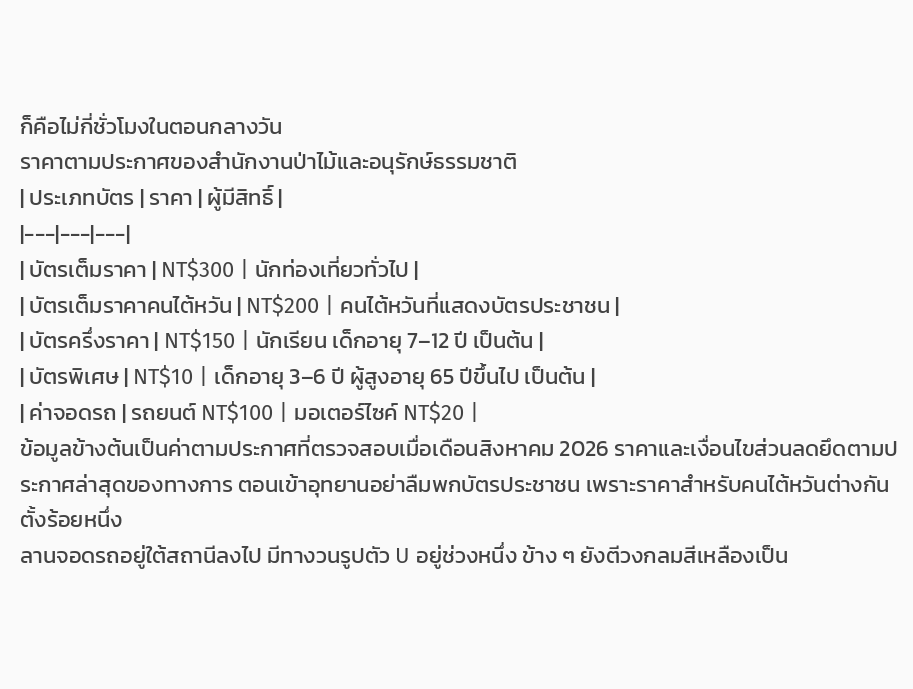ก็คือไม่กี่ชั่วโมงในตอนกลางวัน
ราคาตามประกาศของสำนักงานป่าไม้และอนุรักษ์ธรรมชาติ
| ประเภทบัตร | ราคา | ผู้มีสิทธิ์ |
|---|---|---|
| บัตรเต็มราคา | NT$300 | นักท่องเที่ยวทั่วไป |
| บัตรเต็มราคาคนไต้หวัน | NT$200 | คนไต้หวันที่แสดงบัตรประชาชน |
| บัตรครึ่งราคา | NT$150 | นักเรียน เด็กอายุ 7–12 ปี เป็นต้น |
| บัตรพิเศษ | NT$10 | เด็กอายุ 3–6 ปี ผู้สูงอายุ 65 ปีขึ้นไป เป็นต้น |
| ค่าจอดรถ | รถยนต์ NT$100 | มอเตอร์ไซค์ NT$20 |
ข้อมูลข้างต้นเป็นค่าตามประกาศที่ตรวจสอบเมื่อเดือนสิงหาคม 2026 ราคาและเงื่อนไขส่วนลดยึดตามประกาศล่าสุดของทางการ ตอนเข้าอุทยานอย่าลืมพกบัตรประชาชน เพราะราคาสำหรับคนไต้หวันต่างกันตั้งร้อยหนึ่ง
ลานจอดรถอยู่ใต้สถานีลงไป มีทางวนรูปตัว U อยู่ช่วงหนึ่ง ข้าง ๆ ยังตีวงกลมสีเหลืองเป็น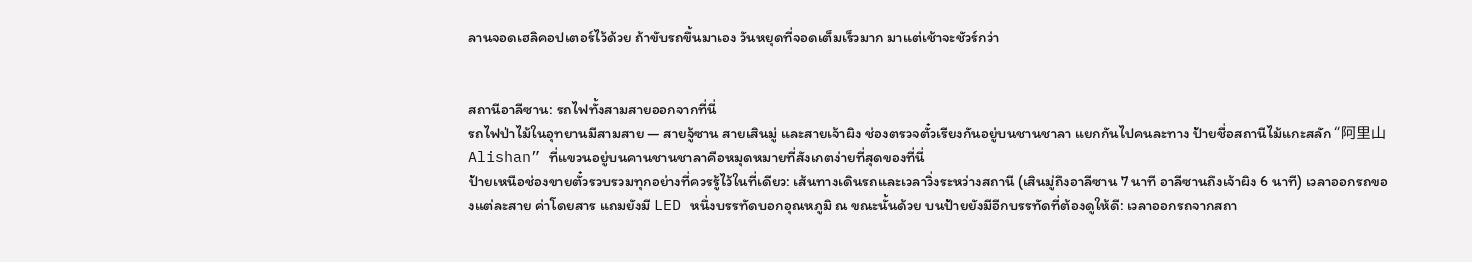ลานจอดเฮลิคอปเตอร์ไว้ด้วย ถ้าขับรถขึ้นมาเอง วันหยุดที่จอดเต็มเร็วมาก มาแต่เช้าจะชัวร์กว่า


สถานีอาลีซาน: รถไฟทั้งสามสายออกจากที่นี่
รถไฟป่าไม้ในอุทยานมีสามสาย — สายจู้ซาน สายเสินมู่ และสายเจ้าผิง ช่องตรวจตั๋วเรียงกันอยู่บนชานชาลา แยกกันไปคนละทาง ป้ายชื่อสถานีไม้แกะสลัก “阿里山 Alishan” ที่แขวนอยู่บนคานชานชาลาคือหมุดหมายที่สังเกตง่ายที่สุดของที่นี่
ป้ายเหนือช่องขายตั๋วรวบรวมทุกอย่างที่ควรรู้ไว้ในที่เดียว: เส้นทางเดินรถและเวลาวิ่งระหว่างสถานี (เสินมู่ถึงอาลีซาน 7 นาที อาลีซานถึงเจ้าผิง 6 นาที) เวลาออกรถของแต่ละสาย ค่าโดยสาร แถมยังมี LED หนึ่งบรรทัดบอกอุณหภูมิ ณ ขณะนั้นด้วย บนป้ายยังมีอีกบรรทัดที่ต้องดูให้ดี: เวลาออกรถจากสถา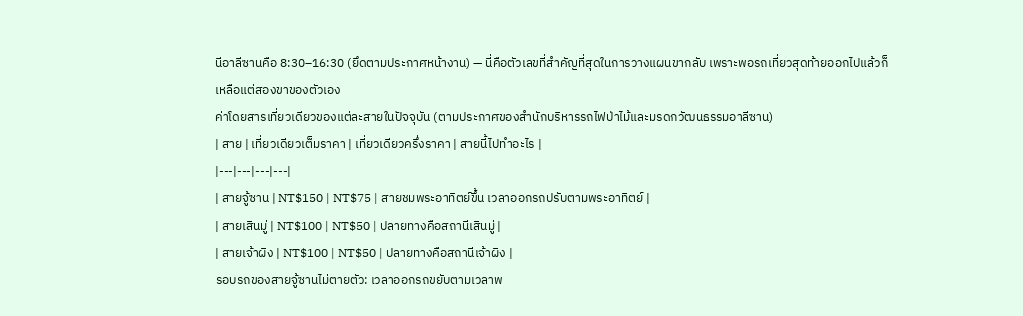นีอาลีซานคือ 8:30–16:30 (ยึดตามประกาศหน้างาน) — นี่คือตัวเลขที่สำคัญที่สุดในการวางแผนขากลับ เพราะพอรถเที่ยวสุดท้ายออกไปแล้วก็เหลือแต่สองขาของตัวเอง
ค่าโดยสารเที่ยวเดียวของแต่ละสายในปัจจุบัน (ตามประกาศของสำนักบริหารรถไฟป่าไม้และมรดกวัฒนธรรมอาลีซาน)
| สาย | เที่ยวเดียวเต็มราคา | เที่ยวเดียวครึ่งราคา | สายนี้ไปทำอะไร |
|---|---|---|---|
| สายจู้ซาน | NT$150 | NT$75 | สายชมพระอาทิตย์ขึ้น เวลาออกรถปรับตามพระอาทิตย์ |
| สายเสินมู่ | NT$100 | NT$50 | ปลายทางคือสถานีเสินมู่ |
| สายเจ้าผิง | NT$100 | NT$50 | ปลายทางคือสถานีเจ้าผิง |
รอบรถของสายจู้ซานไม่ตายตัว: เวลาออกรถขยับตามเวลาพ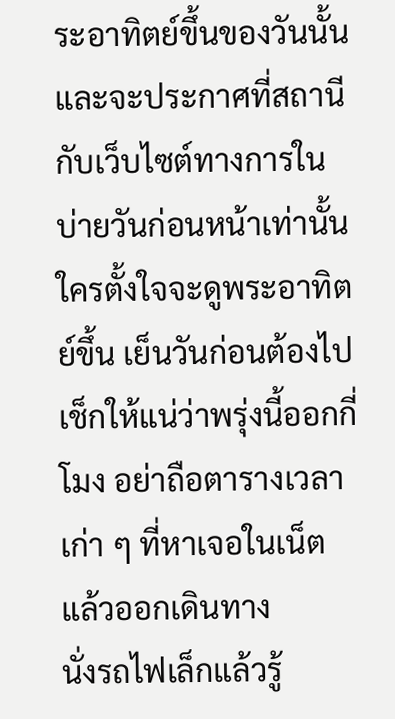ระอาทิตย์ขึ้นของวันนั้น และจะประกาศที่สถานีกับเว็บไซต์ทางการในบ่ายวันก่อนหน้าเท่านั้น ใครตั้งใจจะดูพระอาทิตย์ขึ้น เย็นวันก่อนต้องไปเช็กให้แน่ว่าพรุ่งนี้ออกกี่โมง อย่าถือตารางเวลาเก่า ๆ ที่หาเจอในเน็ตแล้วออกเดินทาง
นั่งรถไฟเล็กแล้วรู้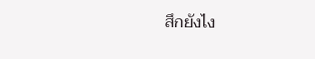สึกยังไง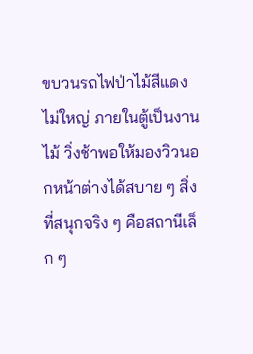ขบวนรถไฟป่าไม้สีแดงไม่ใหญ่ ภายในตู้เป็นงานไม้ วิ่งช้าพอให้มองวิวนอกหน้าต่างได้สบาย ๆ สิ่งที่สนุกจริง ๆ คือสถานีเล็ก ๆ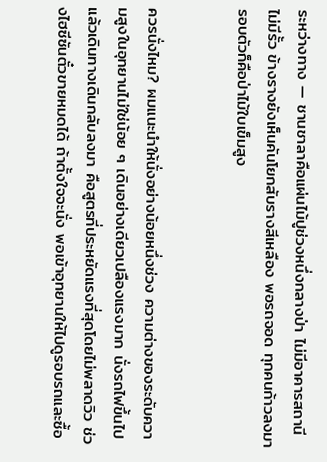ระหว่างทาง — ชานชาลาคือแผ่นไม้ปูช่วงหนึ่งกลางป่า ไม่มีอาคารสถานี ไม่มีรั้ว ข้างรางยังเห็นคันโยกสับรางสีเหลือง พอรถจอด ทุกคนก้าวลงมา รอบตัวก็คือป่าไม้ใบเข็มสูง


ควรนั่งไหม? ผมแนะนำให้นั่งอย่างน้อยหนึ่งช่วง ความต่างของระดับความสูงในอุทยานไม่ใช่น้อย ๆ เดินอย่างเดียวเปลืองแรงมาก นั่งรถไฟขึ้นไปแล้วเดินทางเดินกลับลงมา คือสูตรที่ประหยัดแรงที่สุดโดยไม่พลาดวิว ช่วงไฮซีซันตั๋วขายหมดได้ ถ้าตั้งใจจะนั่ง พอเข้าอุทยานให้ไปดูรอบรถและซื้อ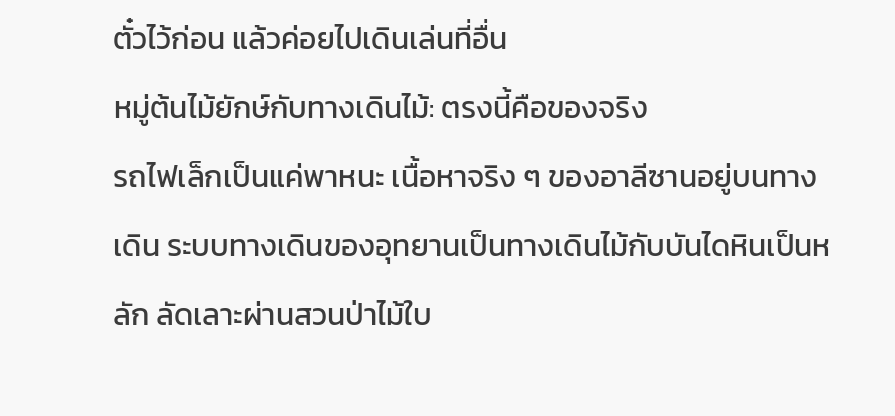ตั๋วไว้ก่อน แล้วค่อยไปเดินเล่นที่อื่น
หมู่ต้นไม้ยักษ์กับทางเดินไม้: ตรงนี้คือของจริง
รถไฟเล็กเป็นแค่พาหนะ เนื้อหาจริง ๆ ของอาลีซานอยู่บนทางเดิน ระบบทางเดินของอุทยานเป็นทางเดินไม้กับบันไดหินเป็นหลัก ลัดเลาะผ่านสวนป่าไม้ใบ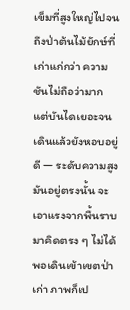เข็มที่สูงใหญ่ไปจนถึงป่าต้นไม้ยักษ์ที่เก่าแก่กว่า ความชันไม่ถือว่ามาก แต่บันไดเยอะจนเดินแล้วยังหอบอยู่ดี — ระดับความสูงมันอยู่ตรงนั้น จะเอาแรงจากพื้นราบมาคิดตรง ๆ ไม่ได้
พอเดินเข้าเขตป่าเก่า ภาพก็เป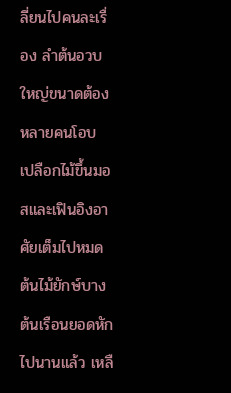ลี่ยนไปคนละเรื่อง ลำต้นอวบใหญ่ขนาดต้องหลายคนโอบ เปลือกไม้ขึ้นมอสและเฟินอิงอาศัยเต็มไปหมด ต้นไม้ยักษ์บางต้นเรือนยอดหักไปนานแล้ว เหลื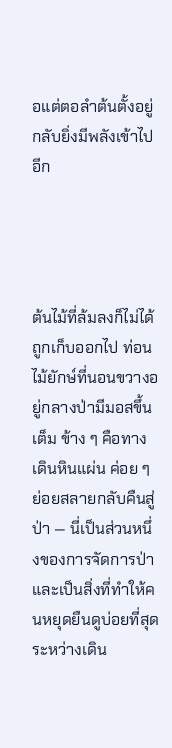อแต่ตอลำต้นตั้งอยู่ กลับยิ่งมีพลังเข้าไปอีก




ต้นไม้ที่ล้มลงก็ไม่ได้ถูกเก็บออกไป ท่อนไม้ยักษ์ที่นอนขวางอยู่กลางป่ามีมอสขึ้นเต็ม ข้าง ๆ คือทางเดินหินแผ่น ค่อย ๆ ย่อยสลายกลับคืนสู่ป่า — นี่เป็นส่วนหนึ่งของการจัดการป่า และเป็นสิ่งที่ทำให้คนหยุดยืนดูบ่อยที่สุดระหว่างเดิน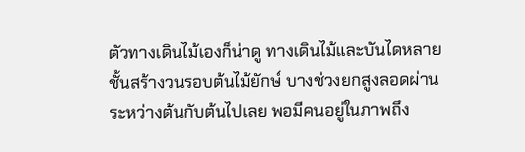ตัวทางเดินไม้เองก็น่าดู ทางเดินไม้และบันไดหลายชั้นสร้างวนรอบต้นไม้ยักษ์ บางช่วงยกสูงลอดผ่านระหว่างต้นกับต้นไปเลย พอมีคนอยู่ในภาพถึง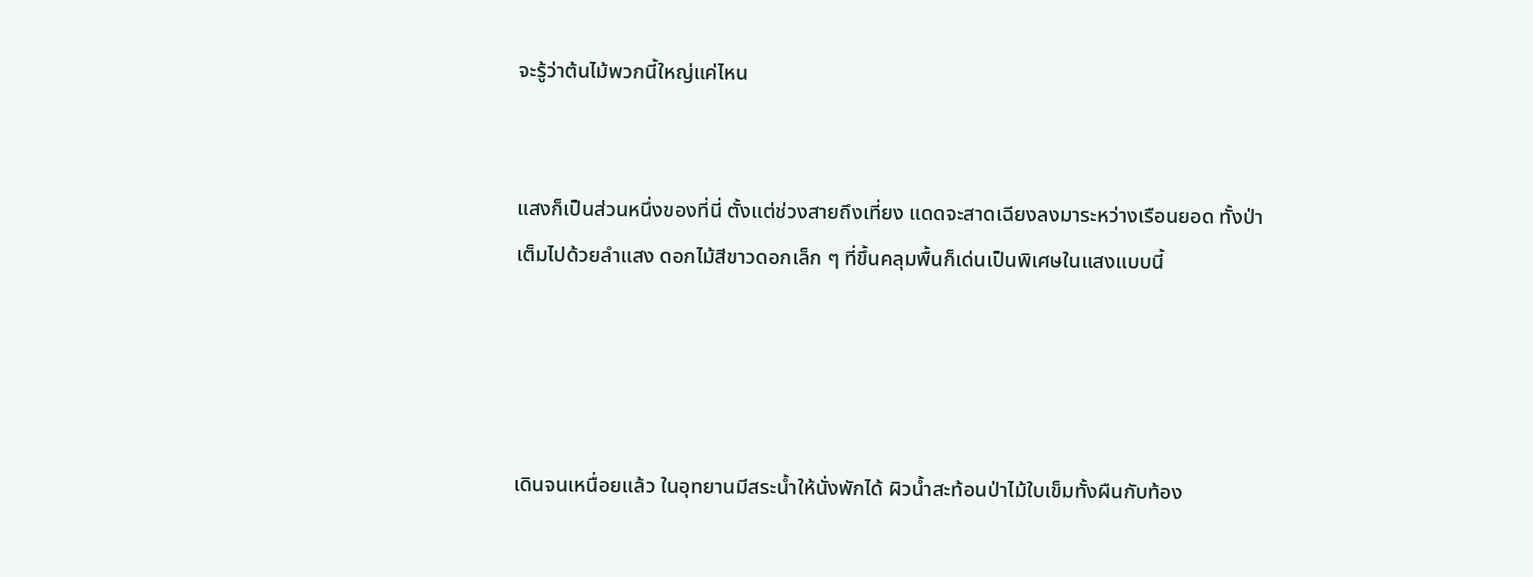จะรู้ว่าต้นไม้พวกนี้ใหญ่แค่ไหน


แสงก็เป็นส่วนหนึ่งของที่นี่ ตั้งแต่ช่วงสายถึงเที่ยง แดดจะสาดเฉียงลงมาระหว่างเรือนยอด ทั้งป่าเต็มไปด้วยลำแสง ดอกไม้สีขาวดอกเล็ก ๆ ที่ขึ้นคลุมพื้นก็เด่นเป็นพิเศษในแสงแบบนี้




เดินจนเหนื่อยแล้ว ในอุทยานมีสระน้ำให้นั่งพักได้ ผิวน้ำสะท้อนป่าไม้ใบเข็มทั้งผืนกับท้อง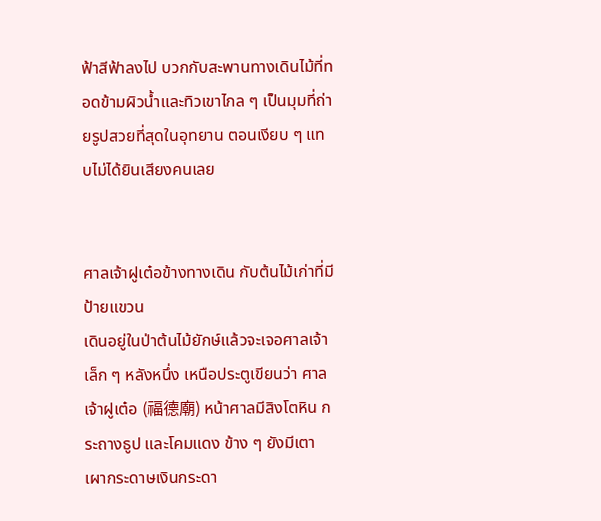ฟ้าสีฟ้าลงไป บวกกับสะพานทางเดินไม้ที่ทอดข้ามผิวน้ำและทิวเขาไกล ๆ เป็นมุมที่ถ่ายรูปสวยที่สุดในอุทยาน ตอนเงียบ ๆ แทบไม่ได้ยินเสียงคนเลย


ศาลเจ้าฝูเต๋อข้างทางเดิน กับต้นไม้เก่าที่มีป้ายแขวน
เดินอยู่ในป่าต้นไม้ยักษ์แล้วจะเจอศาลเจ้าเล็ก ๆ หลังหนึ่ง เหนือประตูเขียนว่า ศาลเจ้าฝูเต๋อ (福德廟) หน้าศาลมีสิงโตหิน กระถางธูป และโคมแดง ข้าง ๆ ยังมีเตาเผากระดาษเงินกระดา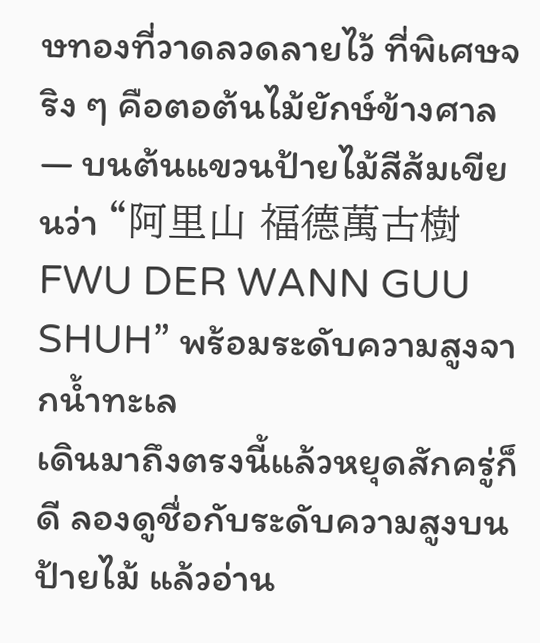ษทองที่วาดลวดลายไว้ ที่พิเศษจริง ๆ คือตอต้นไม้ยักษ์ข้างศาล — บนต้นแขวนป้ายไม้สีส้มเขียนว่า “阿里山 福德萬古樹 FWU DER WANN GUU SHUH” พร้อมระดับความสูงจากน้ำทะเล
เดินมาถึงตรงนี้แล้วหยุดสักครู่ก็ดี ลองดูชื่อกับระดับความสูงบนป้ายไม้ แล้วอ่าน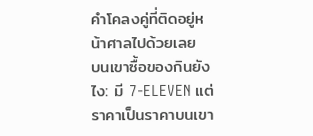คำโคลงคู่ที่ติดอยู่หน้าศาลไปด้วยเลย
บนเขาซื้อของกินยังไง: มี 7-ELEVEN แต่ราคาเป็นราคาบนเขา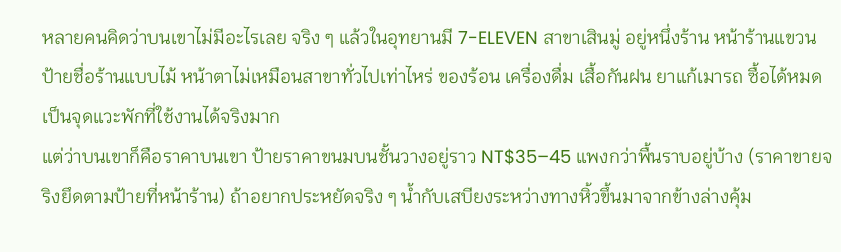หลายคนคิดว่าบนเขาไม่มีอะไรเลย จริง ๆ แล้วในอุทยานมี 7-ELEVEN สาขาเสินมู่ อยู่หนึ่งร้าน หน้าร้านแขวนป้ายชื่อร้านแบบไม้ หน้าตาไม่เหมือนสาขาทั่วไปเท่าไหร่ ของร้อน เครื่องดื่ม เสื้อกันฝน ยาแก้เมารถ ซื้อได้หมด เป็นจุดแวะพักที่ใช้งานได้จริงมาก
แต่ว่าบนเขาก็คือราคาบนเขา ป้ายราคาขนมบนชั้นวางอยู่ราว NT$35–45 แพงกว่าพื้นราบอยู่บ้าง (ราคาขายจริงยึดตามป้ายที่หน้าร้าน) ถ้าอยากประหยัดจริง ๆ น้ำกับเสบียงระหว่างทางหิ้วขึ้นมาจากข้างล่างคุ้ม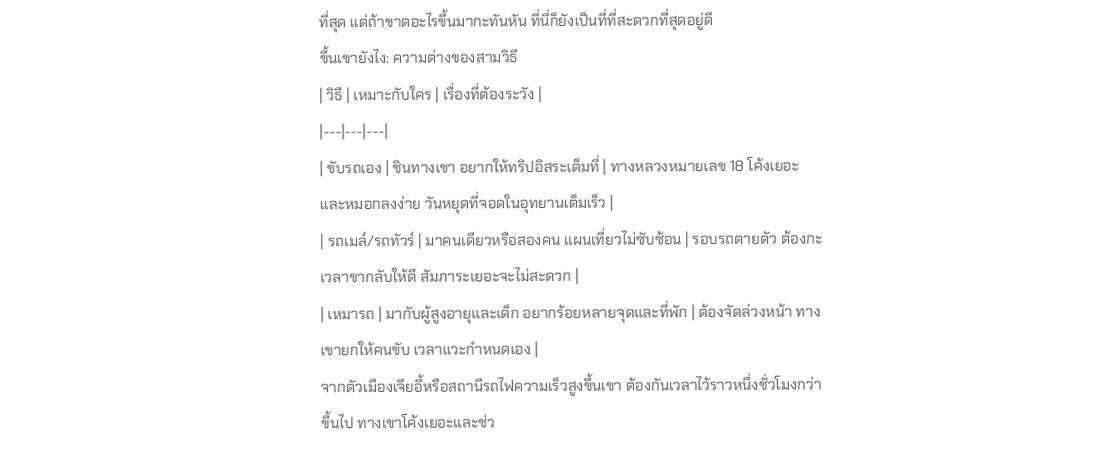ที่สุด แต่ถ้าขาดอะไรขึ้นมากะทันหัน ที่นี่ก็ยังเป็นที่ที่สะดวกที่สุดอยู่ดี
ขึ้นเขายังไง: ความต่างของสามวิธี
| วิธี | เหมาะกับใคร | เรื่องที่ต้องระวัง |
|---|---|---|
| ขับรถเอง | ชินทางเขา อยากให้ทริปอิสระเต็มที่ | ทางหลวงหมายเลข 18 โค้งเยอะและหมอกลงง่าย วันหยุดที่จอดในอุทยานเต็มเร็ว |
| รถเมล์/รถทัวร์ | มาคนเดียวหรือสองคน แผนเที่ยวไม่ซับซ้อน | รอบรถตายตัว ต้องกะเวลาขากลับให้ดี สัมภาระเยอะจะไม่สะดวก |
| เหมารถ | มากับผู้สูงอายุและเด็ก อยากร้อยหลายจุดและที่พัก | ต้องจัดล่วงหน้า ทางเขายกให้คนขับ เวลาแวะกำหนดเอง |
จากตัวเมืองเจียอี้หรือสถานีรถไฟความเร็วสูงขึ้นเขา ต้องกันเวลาไว้ราวหนึ่งชั่วโมงกว่าขึ้นไป ทางเขาโค้งเยอะและช่ว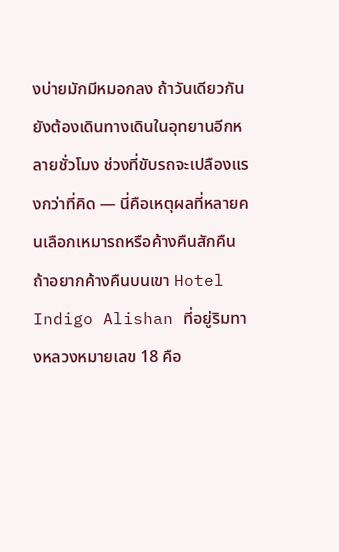งบ่ายมักมีหมอกลง ถ้าวันเดียวกันยังต้องเดินทางเดินในอุทยานอีกหลายชั่วโมง ช่วงที่ขับรถจะเปลืองแรงกว่าที่คิด — นี่คือเหตุผลที่หลายคนเลือกเหมารถหรือค้างคืนสักคืน
ถ้าอยากค้างคืนบนเขา Hotel Indigo Alishan ที่อยู่ริมทางหลวงหมายเลข 18 คือ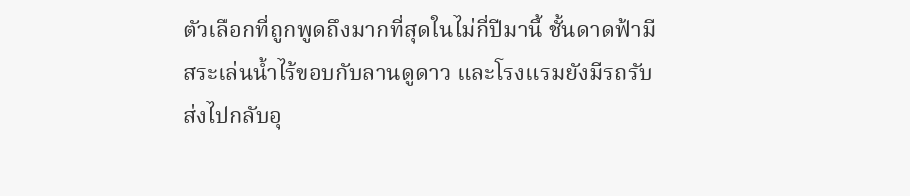ตัวเลือกที่ถูกพูดถึงมากที่สุดในไม่กี่ปีมานี้ ชั้นดาดฟ้ามีสระเล่นน้ำไร้ขอบกับลานดูดาว และโรงแรมยังมีรถรับส่งไปกลับอุ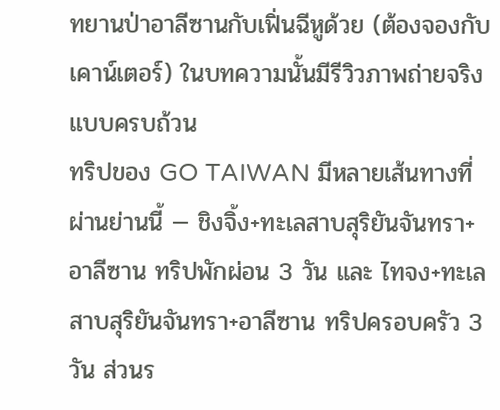ทยานป่าอาลีซานกับเฟิ่นฉีหูด้วย (ต้องจองกับเคาน์เตอร์) ในบทความนั้นมีรีวิวภาพถ่ายจริงแบบครบถ้วน
ทริปของ GO TAIWAN มีหลายเส้นทางที่ผ่านย่านนี้ — ชิงจิ้ง+ทะเลสาบสุริยันจันทรา+อาลีซาน ทริปพักผ่อน 3 วัน และ ไทจง+ทะเลสาบสุริยันจันทรา+อาลีซาน ทริปครอบครัว 3 วัน ส่วนร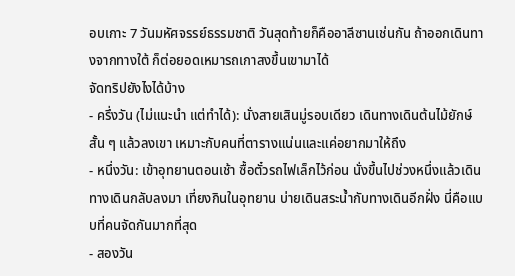อบเกาะ 7 วันมหัศจรรย์ธรรมชาติ วันสุดท้ายก็คืออาลีซานเช่นกัน ถ้าออกเดินทางจากทางใต้ ก็ต่อยอดเหมารถเกาสงขึ้นเขามาได้
จัดทริปยังไงได้บ้าง
- ครึ่งวัน (ไม่แนะนำ แต่ทำได้): นั่งสายเสินมู่รอบเดียว เดินทางเดินต้นไม้ยักษ์สั้น ๆ แล้วลงเขา เหมาะกับคนที่ตารางแน่นและแค่อยากมาให้ถึง
- หนึ่งวัน: เข้าอุทยานตอนเช้า ซื้อตั๋วรถไฟเล็กไว้ก่อน นั่งขึ้นไปช่วงหนึ่งแล้วเดินทางเดินกลับลงมา เที่ยงกินในอุทยาน บ่ายเดินสระน้ำกับทางเดินอีกฝั่ง นี่คือแบบที่คนจัดกันมากที่สุด
- สองวัน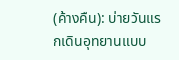(ค้างคืน): บ่ายวันแรกเดินอุทยานแบบ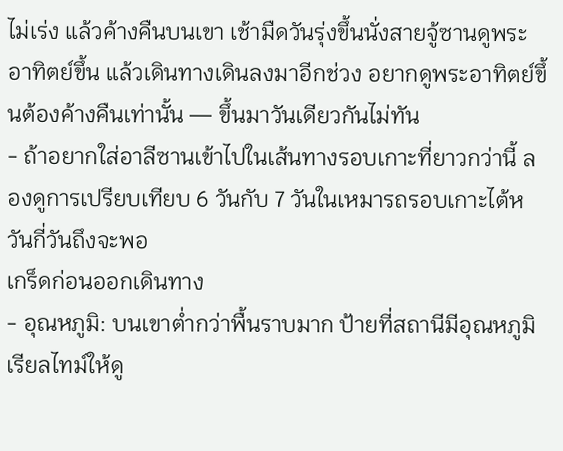ไม่เร่ง แล้วค้างคืนบนเขา เช้ามืดวันรุ่งขึ้นนั่งสายจู้ซานดูพระอาทิตย์ขึ้น แล้วเดินทางเดินลงมาอีกช่วง อยากดูพระอาทิตย์ขึ้นต้องค้างคืนเท่านั้น — ขึ้นมาวันเดียวกันไม่ทัน
- ถ้าอยากใส่อาลีซานเข้าไปในเส้นทางรอบเกาะที่ยาวกว่านี้ ลองดูการเปรียบเทียบ 6 วันกับ 7 วันในเหมารถรอบเกาะไต้หวันกี่วันถึงจะพอ
เกร็ดก่อนออกเดินทาง
- อุณหภูมิ: บนเขาต่ำกว่าพื้นราบมาก ป้ายที่สถานีมีอุณหภูมิเรียลไทม์ให้ดู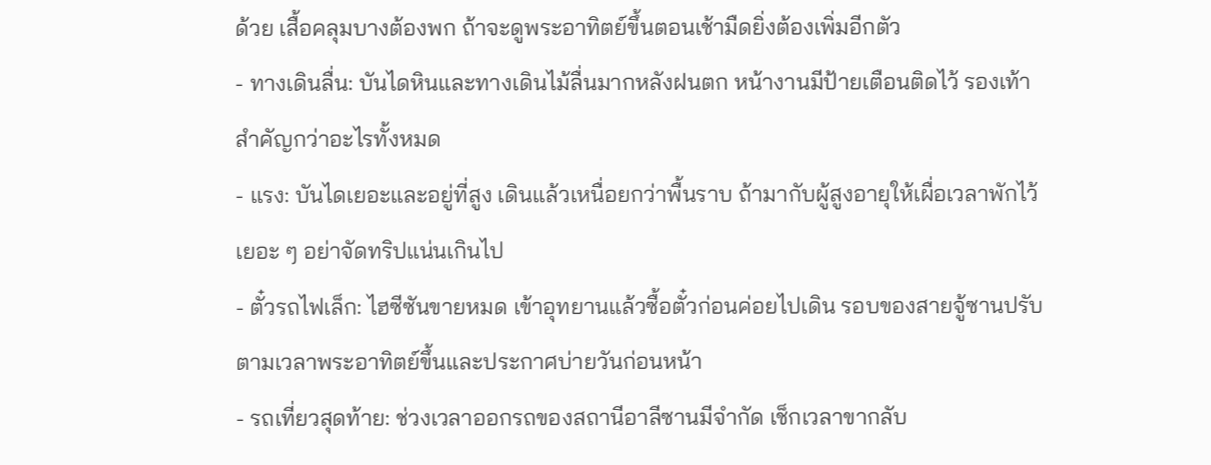ด้วย เสื้อคลุมบางต้องพก ถ้าจะดูพระอาทิตย์ขึ้นตอนเช้ามืดยิ่งต้องเพิ่มอีกตัว
- ทางเดินลื่น: บันไดหินและทางเดินไม้ลื่นมากหลังฝนตก หน้างานมีป้ายเตือนติดไว้ รองเท้าสำคัญกว่าอะไรทั้งหมด
- แรง: บันไดเยอะและอยู่ที่สูง เดินแล้วเหนื่อยกว่าพื้นราบ ถ้ามากับผู้สูงอายุให้เผื่อเวลาพักไว้เยอะ ๆ อย่าจัดทริปแน่นเกินไป
- ตั๋วรถไฟเล็ก: ไฮซีซันขายหมด เข้าอุทยานแล้วซื้อตั๋วก่อนค่อยไปเดิน รอบของสายจู้ซานปรับตามเวลาพระอาทิตย์ขึ้นและประกาศบ่ายวันก่อนหน้า
- รถเที่ยวสุดท้าย: ช่วงเวลาออกรถของสถานีอาลีซานมีจำกัด เช็กเวลาขากลับ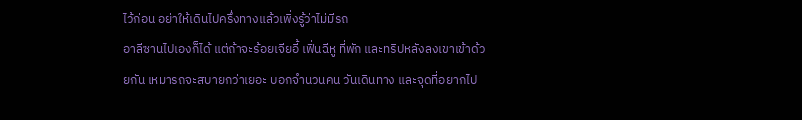ไว้ก่อน อย่าให้เดินไปครึ่งทางแล้วเพิ่งรู้ว่าไม่มีรถ
อาลีซานไปเองก็ได้ แต่ถ้าจะร้อยเจียอี้ เฟิ่นฉีหู ที่พัก และทริปหลังลงเขาเข้าด้วยกัน เหมารถจะสบายกว่าเยอะ บอกจำนวนคน วันเดินทาง และจุดที่อยากไป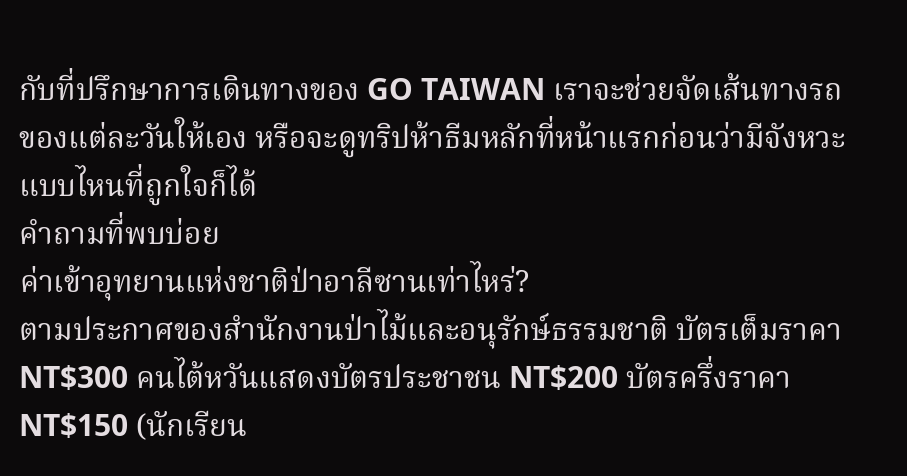กับที่ปรึกษาการเดินทางของ GO TAIWAN เราจะช่วยจัดเส้นทางรถของแต่ละวันให้เอง หรือจะดูทริปห้าธีมหลักที่หน้าแรกก่อนว่ามีจังหวะแบบไหนที่ถูกใจก็ได้
คำถามที่พบบ่อย
ค่าเข้าอุทยานแห่งชาติป่าอาลีซานเท่าไหร่?
ตามประกาศของสำนักงานป่าไม้และอนุรักษ์ธรรมชาติ บัตรเต็มราคา NT$300 คนไต้หวันแสดงบัตรประชาชน NT$200 บัตรครึ่งราคา NT$150 (นักเรียน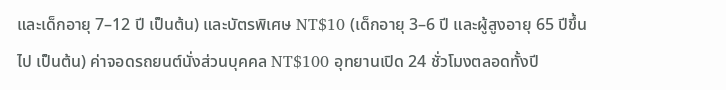และเด็กอายุ 7–12 ปี เป็นต้น) และบัตรพิเศษ NT$10 (เด็กอายุ 3–6 ปี และผู้สูงอายุ 65 ปีขึ้นไป เป็นต้น) ค่าจอดรถยนต์นั่งส่วนบุคคล NT$100 อุทยานเปิด 24 ชั่วโมงตลอดทั้งปี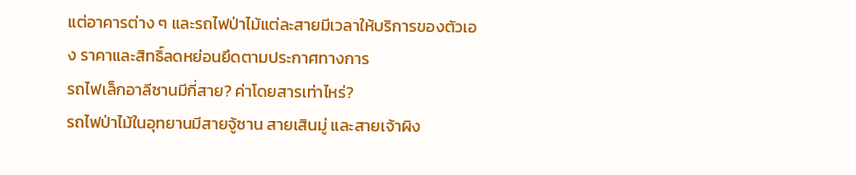แต่อาคารต่าง ๆ และรถไฟป่าไม้แต่ละสายมีเวลาให้บริการของตัวเอง ราคาและสิทธิ์ลดหย่อนยึดตามประกาศทางการ
รถไฟเล็กอาลีซานมีกี่สาย? ค่าโดยสารเท่าไหร่?
รถไฟป่าไม้ในอุทยานมีสายจู้ซาน สายเสินมู่ และสายเจ้าผิง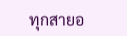ทุกสายอ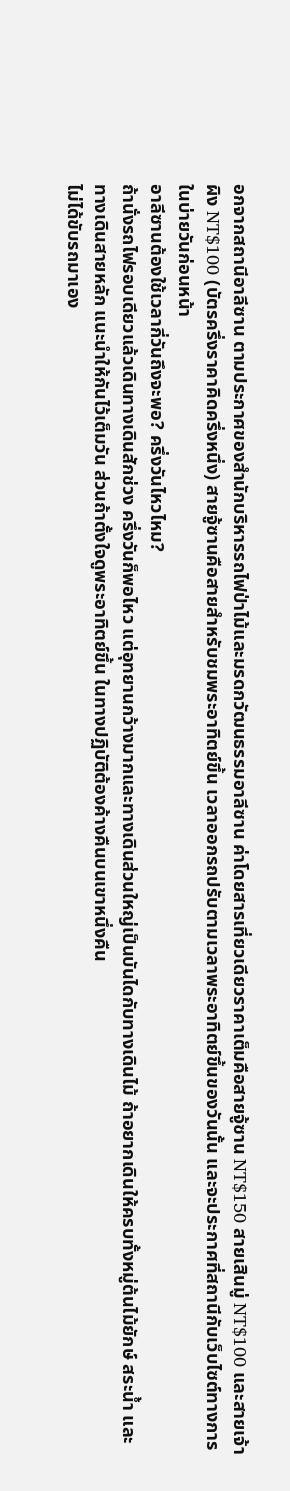อกจากสถานีอาลีซาน ตามประกาศของสำนักบริหารรถไฟป่าไม้และมรดกวัฒนธรรมอาลีซาน ค่าโดยสารเที่ยวเดียวราคาเต็มคือสายจู้ซาน NT$150 สายเสินมู่ NT$100 และสายเจ้าผิง NT$100 (บัตรครึ่งราคาคิดครึ่งหนึ่ง) สายจู้ซานคือสายสำหรับชมพระอาทิตย์ขึ้น เวลาออกรถปรับตามเวลาพระอาทิตย์ขึ้นของวันนั้น และจะประกาศที่สถานีกับเว็บไซต์ทางการในบ่ายวันก่อนหน้า
อาลีซานต้องใช้เวลากี่วันถึงจะพอ? ครึ่งวันไหวไหม?
ถ้านั่งรถไฟรอบเดียวแล้วเดินทางเดินสักช่วง ครึ่งวันก็พอไหว แต่อุทยานกว้างมากและทางเดินส่วนใหญ่เป็นบันไดกับทางเดินไม้ ถ้าอยากเดินให้ครบทั้งหมู่ต้นไม้ยักษ์ สระน้ำ และทางเดินสายหลัก แนะนำให้กันไว้เต็มวัน ส่วนถ้าตั้งใจดูพระอาทิตย์ขึ้น ในทางปฏิบัติต้องค้างคืนบนเขาหนึ่งคืน
ไม่ได้ขับรถมาเอง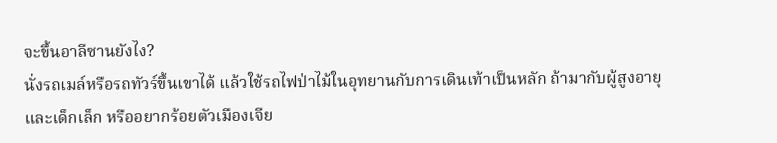จะขึ้นอาลีซานยังไง?
นั่งรถเมล์หรือรถทัวร์ขึ้นเขาได้ แล้วใช้รถไฟป่าไม้ในอุทยานกับการเดินเท้าเป็นหลัก ถ้ามากับผู้สูงอายุและเด็กเล็ก หรืออยากร้อยตัวเมืองเจีย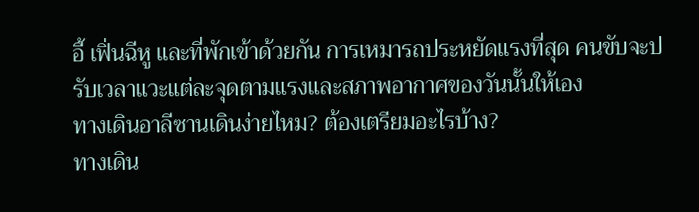อี้ เฟิ่นฉีหู และที่พักเข้าด้วยกัน การเหมารถประหยัดแรงที่สุด คนขับจะปรับเวลาแวะแต่ละจุดตามแรงและสภาพอากาศของวันนั้นให้เอง
ทางเดินอาลีซานเดินง่ายไหม? ต้องเตรียมอะไรบ้าง?
ทางเดิน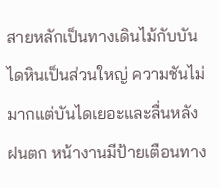สายหลักเป็นทางเดินไม้กับบันไดหินเป็นส่วนใหญ่ ความชันไม่มากแต่บันไดเยอะและลื่นหลังฝนตก หน้างานมีป้ายเตือนทาง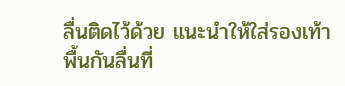ลื่นติดไว้ด้วย แนะนำให้ใส่รองเท้าพื้นกันลื่นที่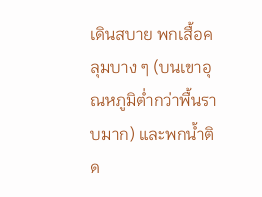เดินสบาย พกเสื้อคลุมบาง ๆ (บนเขาอุณหภูมิต่ำกว่าพื้นราบมาก) และพกน้ำติด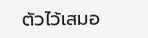ตัวไว้เสมอ